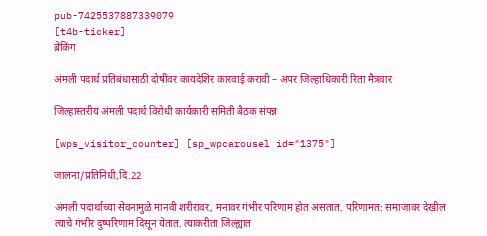pub-7425537887339079
[t4b-ticker]
ब्रेकिंग

अंमली पदार्थ प्रतिबंधासाठी दोषींवर कायदेशिर कारवाई करावी – अपर जिल्हाधिकारी रिता मैत्रवार

जिल्हास्तरीय अंमली पदार्थ विरोधी कार्यकारी समिती बैठक संपन्न

[wps_visitor_counter] [sp_wpcarousel id="1375"]

जालना/प्रतिनिधी,दि.22

अंमली पदार्थाच्या सेवनामुळे मानवी शरीरावर, मनावर गंभीर परिणाम होत असतात. परिणामत: समाजावर देखील त्याचे गंभीर दुष्परिणाम दिसून येतात. त्याकरीता जिल्ह्यात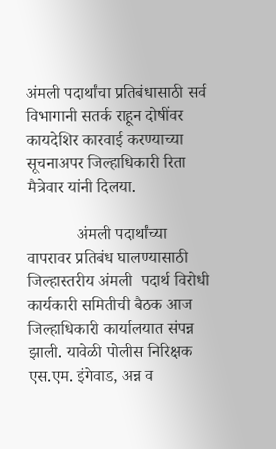अंमली पदार्थांचा प्रतिबंधासाठी सर्व विभागानी सतर्क राहून दोषींवर कायदेशिर कारवाई करण्याच्या सूचनाअपर जिल्हाधिकारी रिता मैत्रेवार यांनी दिलया.

            अंमली पदार्थांच्या वापरावर प्रतिबंध घालण्यासाठी जिल्हास्तरीय अंमली  पदार्थ विरोधी कार्यकारी समितीची बैठक आज जिल्हाधिकारी कार्यालयात संपन्न झाली. यावेळी पोलीस निरिक्षक एस.एम. इंगेवाड, अन्न व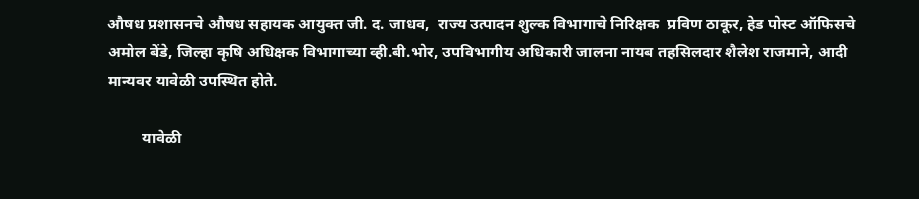औषध प्रशासनचे औषध सहायक आयुक्त जी. द. जाधव,  राज्य उत्पादन शुल्क विभागाचे निरिक्षक  प्रविण ठाकूर, हेड पोस्ट ऑफिसचे अमोल बेंडे, जिल्हा कृषि अधिक्षक विभागाच्या व्ही.बी.भोर, उपविभागीय अधिकारी जालना नायब तहसिलदार शैलेश राजमाने, आदी मान्यवर यावेळी उपस्थित होते.

         यावेळी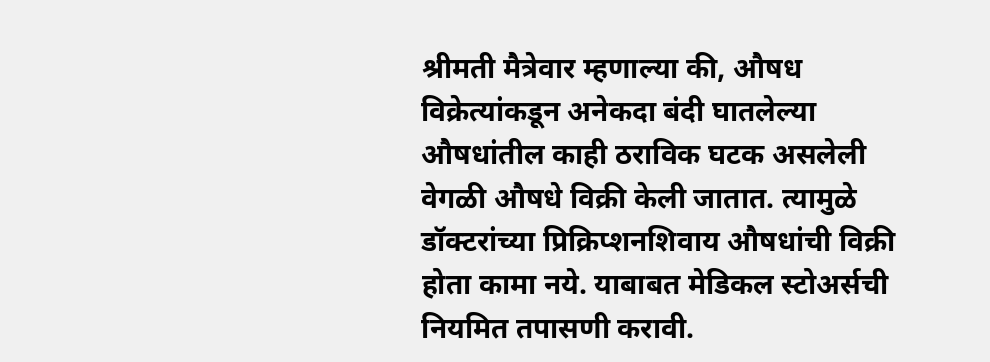श्रीमती मैत्रेवार म्हणाल्या की, औषध विक्रेत्यांकडून अनेकदा बंदी घातलेल्या औषधांतील काही ठराविक घटक असलेली वेगळी औषधे विक्री केली जातात. त्यामुळे डॉक्टरांच्या प्रिक्रिप्शनशिवाय औषधांची विक्री होता कामा नये. याबाबत मेडिकल स्टोअर्सची नियमित तपासणी करावी.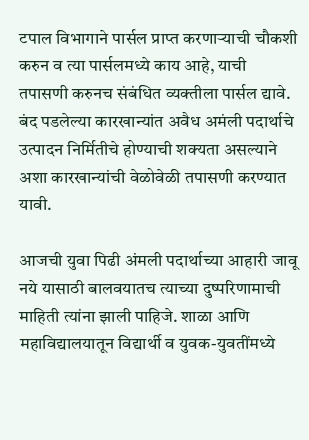टपाल विभागाने पार्सल प्राप्त करणाऱ्याची चौकशी करुन व त्या पार्सलमध्ये काय आहे, याची तपासणी करुनच संबंधित व्यक्तीला पार्सल द्यावे. बंद पडलेल्या कारखान्यांत अवैध अमंली पदार्थाचे उत्पादन निर्मितीचे होण्याची शक्यता असल्याने अशा कारखान्यांची वेळोवेळी तपासणी करण्यात यावी.

आजची युवा पिढी अंमली पदार्थाच्या आहारी जावू नये यासाठी बालवयातच त्याच्या दुष्परिणामाची माहिती त्यांना झाली पाहिजे. शाळा आणि महाविद्यालयातून विद्यार्थी व युवक-युवतींमध्ये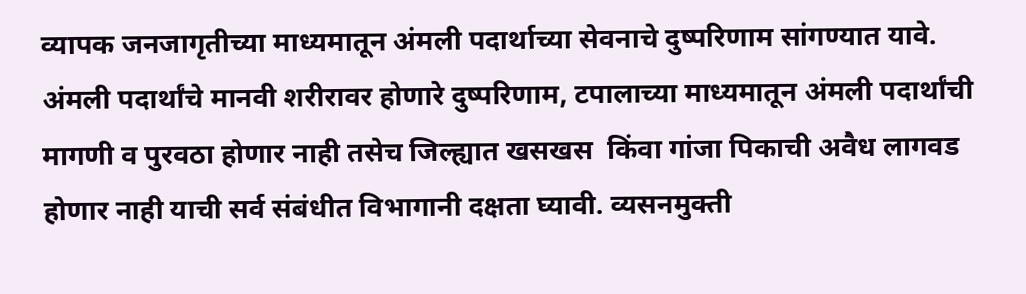व्यापक जनजागृतीच्या माध्यमातून अंमली पदार्थाच्या सेवनाचे दुष्परिणाम सांगण्यात यावे. अंमली पदार्थांचे मानवी शरीरावर होणारे दुष्परिणाम, टपालाच्या माध्यमातून अंमली पदार्थांची मागणी व पुरवठा होणार नाही तसेच जिल्ह्यात खसखस  किंवा गांजा पिकाची अवैध लागवड होणार नाही याची सर्व संबंधीत विभागानी दक्षता घ्यावी. व्यसनमुक्ती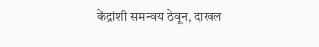केंद्रांशी समन्वय ठेवून, दाखल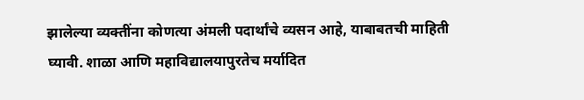झालेल्या व्यक्तींना कोणत्या अंमली पदार्थांचे व्यसन आहे, याबाबतची माहिती घ्यावी. शाळा आणि महाविद्यालयापुरतेच मर्यादित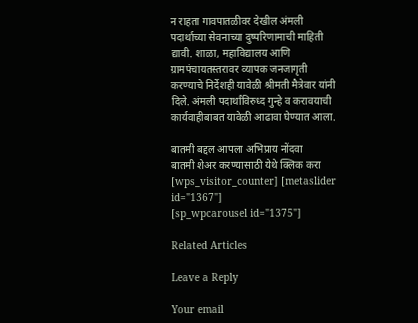न राहता गावपातळीवर देखील अंमली पदार्थाच्या सेवनाच्या दुष्परिणामाची माहिती द्यावी. शाळा, महाविद्यालय आणि ग्रामपंचायतस्तरावर व्यापक जनजागृती करण्याचे निर्देशही यावेळी श्रीमती मैत्रेवार यांनी दिले. अंमली पदार्थांविरुध्द गुन्हे व करावयाची कार्यवाहीबाबत यावेळी आढावा घेण्यात आला.

बातमी बद्दल आपला अभिप्राय नोंदवा
बातमी शेअर करण्यासाठी येथे क्लिक करा
[wps_visitor_counter] [metaslider id="1367"]
[sp_wpcarousel id="1375"]

Related Articles

Leave a Reply

Your email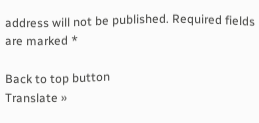address will not be published. Required fields are marked *

Back to top button
Translate »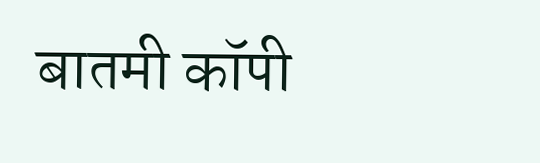बातमी कॉपी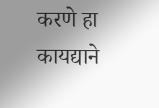करणे हा कायद्याने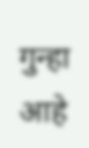गुन्हा आहे